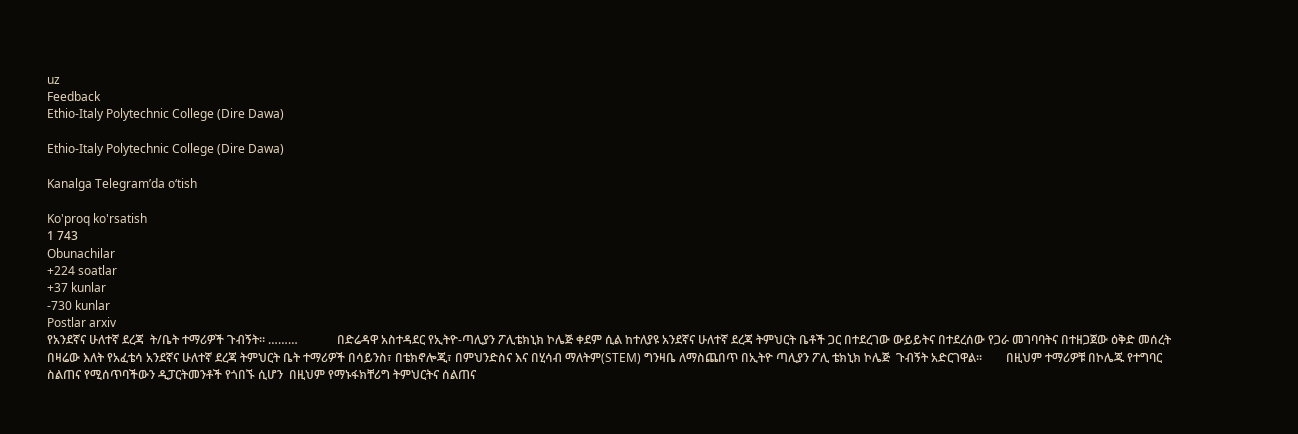uz
Feedback
Ethio-Italy Polytechnic College (Dire Dawa)

Ethio-Italy Polytechnic College (Dire Dawa)

Kanalga Telegram’da o‘tish

Ko'proq ko'rsatish
1 743
Obunachilar
+224 soatlar
+37 kunlar
-730 kunlar
Postlar arxiv
የአንደኛና ሁለተኛ ደረጃ  ት/ቤት ተማሪዎች ጉብኝት። ………             በድሬዳዋ አስተዳደር የኢትዮ-ጣሊያን ፖሊቴክኒክ ኮሌጅ ቀደም ሲል ከተለያዩ አንደኛና ሁለተኛ ደረጃ ትምህርት ቤቶች ጋር በተደረገው ውይይትና በተደረሰው የጋራ መገባባትና በተዘጋጀው ዕቅድ መሰረት በዛሬው እለት የአፈቴሳ አንደኛና ሁለተኛ ደረጃ ትምህርት ቤት ተማሪዎች በሳይንስ፣ በቴክኖሎጂ፣ በምህንድስና እና በሂሳብ ማለትም(STEM) ግንዛቤ ለማስጨበጥ በኢትዮ ጣሊያን ፖሊ ቴክኒክ ኮሌጅ  ጉብኝት አድርገዋል፡፡        በዚህም ተማሪዎቹ በኮሌጁ የተግባር ስልጠና የሚሰጥባችውን ዲፓርትመንቶች የጎበኙ ሲሆን  በዚህም የማኑፋክቸሪግ ትምህርትና ሰልጠና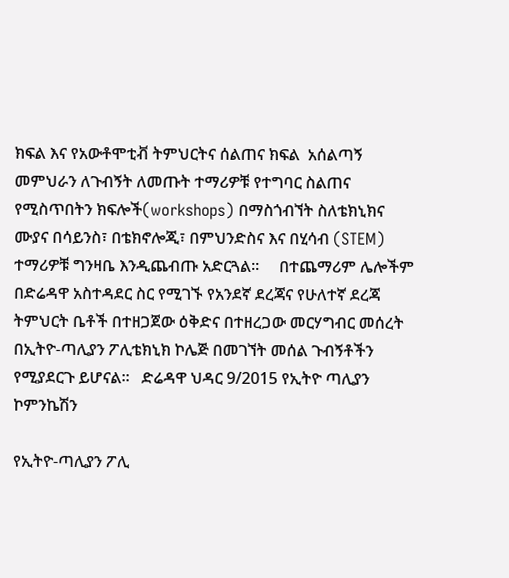ክፍል እና የአውቶሞቲቭ ትምህርትና ሰልጠና ክፍል  አሰልጣኝ መምህራን ለጉብኝት ለመጡት ተማሪዎቹ የተግባር ስልጠና የሚስጥበትን ክፍሎች(workshops) በማስጎብኘት ስለቴክኒክና ሙያና በሳይንስ፣ በቴክኖሎጂ፣ በምህንድስና እና በሂሳብ (STEM) ተማሪዎቹ ግንዛቤ እንዲጨብጡ አድርጓል፡፡     በተጨማሪም ሌሎችም በድሬዳዋ አስተዳደር ስር የሚገኙ የአንደኛ ደረጃና የሁለተኛ ደረጃ ትምህርት ቤቶች በተዘጋጀው ዕቅድና በተዘረጋው መርሃግብር መሰረት በኢትዮ-ጣሊያን ፖሊቴክኒክ ኮሌጅ በመገኘት መሰል ጉብኝቶችን የሚያደርጉ ይሆናል፡፡   ድሬዳዋ ህዳር 9/2015 የኢትዮ ጣሊያን ኮምንኬሽን

የኢትዮ-ጣሊያን ፖሊ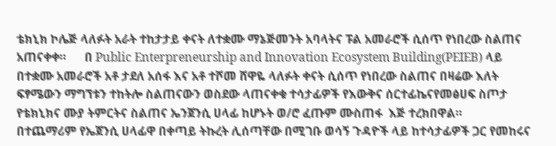ቴክኒክ ኮሌጅ ላለፉት አራት ተከታታይ ቀናት ለተቋሙ ማኔጅመንት አባላትና ፑል አመራሮች ሲሰጥ የነበረው ስልጠና አጠናቀቀ።      በ Public Enterpreneurship and Innovation Ecosystem Building(PEIEB) ላይ በተቋሙ አመራሮች አቶ ታደለ አሰፋ እና አቶ ተሾመ ሸዋዬ ላለፉት ቀናት ሲሰጥ የነበረው ስልጠና በዛሬው እለት ፍፃሜውን ማግኘቱን ተከትሎ ስልጠናውን ወስደው ላጠናቀቁ ተሳታፊዎች የእውቅና ሰርተፊኬናየመፅሀፍ ስጦታ የቴክኒክና ሙያ ትምርትና ስልጠና ኤንጀንሲ ሀላፊ ከሆኑት ወ/ሮ ፈጡም ሙስጠፋ  እጅ ተረክበዋል።       በተጨማሪም የኤጀንሲ ሀላፊዋ በቀጣይ ትኩረት ሊሰጣቸው በሚገቡ ወሳኝ ጉዳዮች ላይ ከተሳታፊዎች ጋር የመከሩና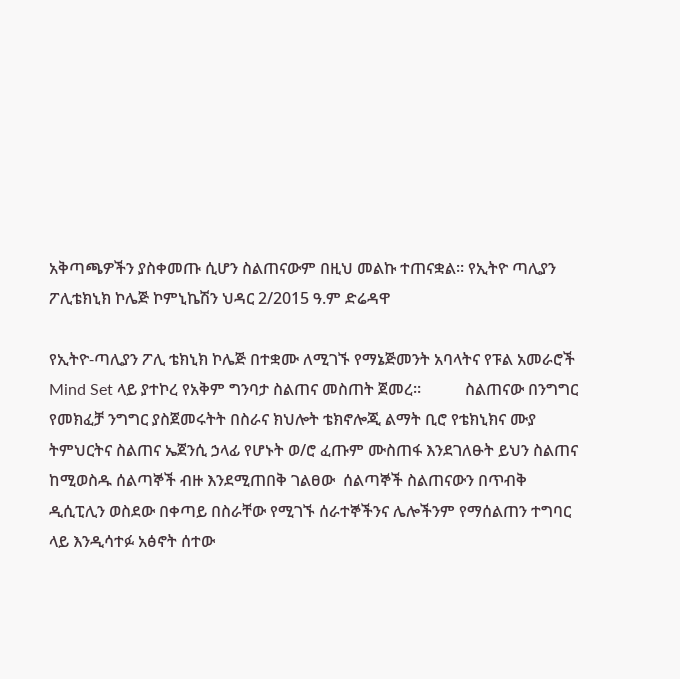አቅጣጫዎችን ያስቀመጡ ሲሆን ስልጠናውም በዚህ መልኩ ተጠናቋል። የኢትዮ ጣሊያን ፖሊቴክኒክ ኮሌጅ ኮምኒኬሽን ህዳር 2/2015 ዓ.ም ድሬዳዋ

የኢትዮ-ጣሊያን ፖሊ ቴክኒክ ኮሌጅ በተቋሙ ለሚገኙ የማኔጅመንት አባላትና የፑል አመራሮች Mind Set ላይ ያተኮረ የአቅም ግንባታ ስልጠና መስጠት ጀመረ።           ስልጠናው በንግግር የመክፈቻ ንግግር ያስጀመሩትት በስራና ክህሎት ቴክኖሎጂ ልማት ቢሮ የቴክኒክና ሙያ ትምህርትና ስልጠና ኤጀንሲ ኃላፊ የሆኑት ወ/ሮ ፈጡም ሙስጠፋ እንደገለፁት ይህን ስልጠና ከሚወስዱ ሰልጣኞች ብዙ እንደሚጠበቅ ገልፀው  ሰልጣኞች ስልጠናውን በጥብቅ ዲሲፒሊን ወስደው በቀጣይ በስራቸው የሚገኙ ሰራተኞችንና ሌሎችንም የማሰልጠን ተግባር ላይ እንዲሳተፉ አፅኖት ሰተው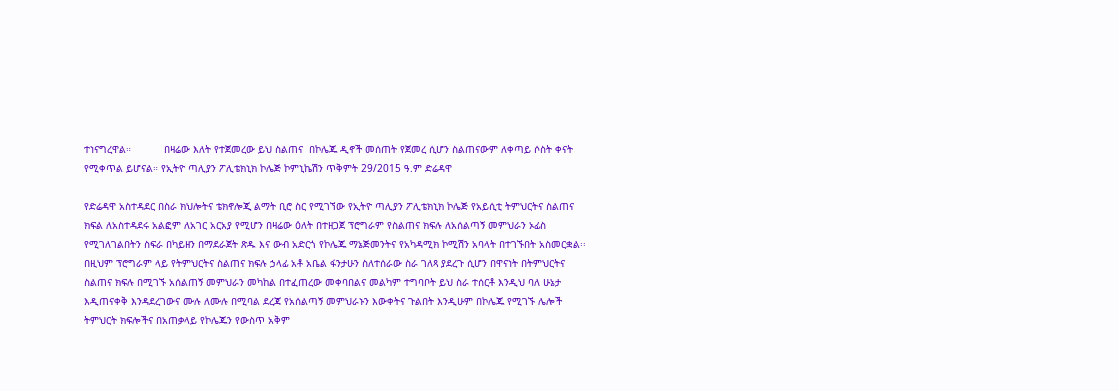ተነናግረዋል።           በዛሬው እለት የተጀመረው ይህ ስልጠና  በኮሌጁ ዲኖች መሰጠት የጀመረ ሲሆን ስልጠናውም ለቀጣይ ሶስት ቀናት የሚቀጥል ይሆናል። የኢትዮ ጣሊያን ፖሊቴክኒክ ኮሌጅ ኮምኒኬሽን ጥቅምት 29/2015 ዓ.ም ድሬዳዋ

የድሬዳዋ አስተዳደር በስራ ክህሎትና ቴክኖሎጂ ልማት ቢሮ ስር የሚገኘው የኢትዮ ጣሊያን ፖሊቴክኒክ ኮሌጅ የአይሲቲ ትምህርትና ስልጠና ክፍል ለአስተዳደሩ አልፎም ለአገር አርአያ የሚሆን በዛሬው ዕለት በተዘጋጀ ፕሮግራም የስልጠና ክፍሉ ለአሰልጣኝ መምህራን ኦፊስ የሚገለገልበትን ስፍራ በካይዘን በማደራጀት ጽዱ እና ውብ አድርጎ የኮሌጁ ማኔጅመንትና የአካዳሚክ ኮሚሽን አባላት በተገኙበት አስመርቋል፡፡ በዚህም ፕሮግራም ላይ የትምህርትና ስልጠና ክፍሉ ኃላፊ አቶ አቤል ፋንታሁን ስለተሰራው ስራ ገለጻ ያደረጉ ሲሆን በዋናነት በትምህርትና ስልጠና ክፍሉ በሚገኙ አሰልጠኝ መምህራን መካከል በተፈጠረው መቀባበልና መልካም ተግባቦት ይህ ስራ ተሰርቶ እንዲህ ባለ ሁኔታ እዲጠናቀቅ እንዳደረገውና ሙሉ ለሙሉ በሚባል ደረጃ የአሰልጣኝ መምህራኑን እውቀትና ጉልበት እንዲሁም በኮሌጁ የሚገኙ ሌሎች ትምህርት ክፍሎችና በአጠቃላይ የኮሌጁን የውስጥ አቅም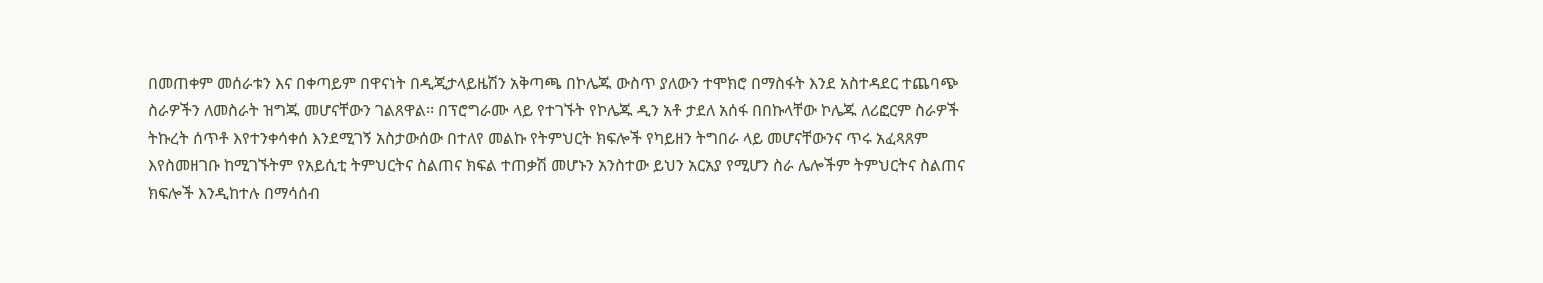በመጠቀም መሰራቱን እና በቀጣይም በዋናነት በዲጂታላይዜሽን አቅጣጫ በኮሌጁ ውስጥ ያለውን ተሞክሮ በማስፋት እንደ አስተዳደር ተጨባጭ ስራዎችን ለመስራት ዝግጁ መሆናቸውን ገልጸዋል፡፡ በፕሮግራሙ ላይ የተገኙት የኮሌጁ ዲን አቶ ታደለ አሰፋ በበኩላቸው ኮሌጁ ለሪፎርም ስራዎች ትኩረት ሰጥቶ እየተንቀሳቀሰ እንደሚገኝ አስታውሰው በተለየ መልኩ የትምህርት ክፍሎች የካይዘን ትግበራ ላይ መሆናቸውንና ጥሩ አፈጻጸም እየስመዘገቡ ከሚገኙትም የአይሲቲ ትምህርትና ስልጠና ክፍል ተጠቃሽ መሆኑን አንስተው ይህን አርአያ የሚሆን ስራ ሌሎችም ትምህርትና ስልጠና ክፍሎች እንዲከተሉ በማሳሰብ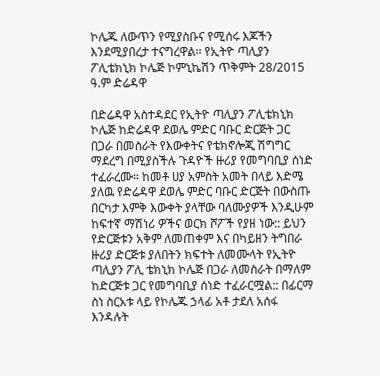ኮሌጁ ለውጥን የሚያስቡና የሚሰሩ እጆችን እንደሚያበረታ ተናግረዋል፡፡ የኢትዮ ጣሊያን ፖሊቴክኒክ ኮሌጅ ኮምኒኬሽን ጥቅምት 28/2015 ዓ.ም ድሬዳዋ

በድሬዳዋ አስተዳደር የኢትዮ ጣሊያን ፖሊቴክኒክ ኮሌጅ ከድሬዳዋ ደወሌ ምድር ባቡር ድርጅት ጋር በጋራ በመስራት የእውቀትና የቴክኖሎጂ ሽግግር ማደረግ በሚያስችሉ ጉዳዮች ዙሪያ የመግባቢያ ሰነድ ተፈራረሙ። ከመቶ ሀያ አምስት አመት በላይ እድሜ ያለዉ የድሬዳዋ ደወሌ ምድር ባቡር ድርጅት በውስጡ በርካታ እምቅ እውቀት ያላቸው ባለሙያዎች እንዲሁም ከፍተኛ ማሽነሪ ዎችና ወርክ ሾፖች የያዘ ነው:: ይህን የድርጅቱን አቅም ለመጠቀም እና በካይዘን ትግበራ ዙሪያ ድርጅቱ ያለበትን ክፍተት ለመሙላት የኢትዮ ጣሊያን ፖሊ ቴክኒክ ኮሌጅ በጋራ ለመስራት በማለም ከድርጅቱ ጋር የመግባቢያ ሰነድ ተፈራርሟል:: በፊርማ ስነ ስርአቱ ላይ የኮሌጁ ኃላፊ አቶ ታደለ አሰፋ እንዳሉት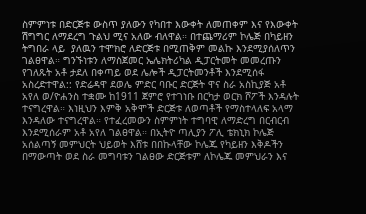ስምምነቱ በድርጅቱ ውስጥ ያለውን የካበተ እውቀት ለመጠቀም እና የእውቀት ሽግግር ለማደረግ ጉልህ ሚና አለው ብለዋል። በተጨማሪም ኮሌጅ በካይዘን ትግበራ ላይ  ያለዉን ተሞክሮ ለድርጅቱ በሚጠቅም መልኩ እንደሚያሰለጥን ገልፀዋል። ግንኙነቱን ለማስጀመር ኤሌክትሪካል ዲፓርትመት መመረጡን የገለጹት አቶ ታደለ በቀጣይ ወደ ሌሎች ዲፓርትመንቶች እንደሚሰፋ አስረድተዋል:: የድሬዳዋ ደወሌ ምድር ባቡር ድርጅት ዋና ስራ አስኪያጅ አቶ አየለ ወ/ዮሐንስ ተቋሙ ከ1911 ጀምሮ የተገነቡ በርካታ ወርክ ሾፖች እንዳሉት ተናግረዋል። እነዚህን እምቅ አቅሞች ድርጅቱ ለወጣቶች የማስተላለፍ አላማ እንዳለው ተናግረዋል። የተፈረመውን ስምምነት ተግባዊ ለማድረግ በርብርብ እንደሚሰራም አቶ አየለ ገልፀዋል። በኢትዮ ጣሊያን ፖሊ ቴክኒክ ኮሌጅ አሰልጣኝ መምህርት ህይወት እሸቱ በበኩላቸው ኮሌጁ የካይዘን እቅዶችን በማውጣት ወደ ስራ መግባቱን ገልፀው ድርጅቱም ለኮሌጁ መምህራን እና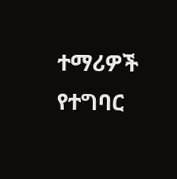ተማሪዎች የተግባር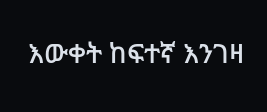እውቀት ከፍተኛ እንገዛ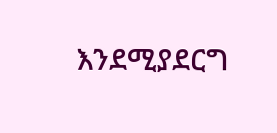እንደሚያደርግ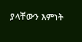ያላቸውን እምነት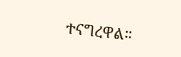ተናግረዋል።